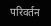परिवर्तन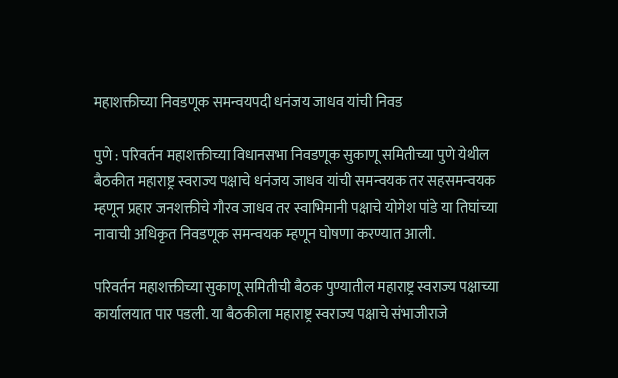महाशक्तीच्या निवडणूक समन्वयपदी धनंजय जाधव यांची निवड

पुणे : परिवर्तन महाशक्तीच्या विधानसभा निवडणूक सुकाणू समितीच्या पुणे येथील बैठकीत महाराष्ट्र स्वराज्य पक्षाचे धनंजय जाधव यांची समन्वयक तर सहसमन्वयक म्हणून प्रहार जनशक्तीचे गौरव जाधव तर स्वाभिमानी पक्षाचे योगेश पांडे या तिघांच्या नावाची अधिकृत निवडणूक समन्वयक म्हणून घोषणा करण्यात आली.

परिवर्तन महाशक्तीच्या सुकाणू समितीची बैठक पुण्यातील महाराष्ट्र स्वराज्य पक्षाच्या कार्यालयात पार पडली. या बैठकीला महाराष्ट्र स्वराज्य पक्षाचे संभाजीराजे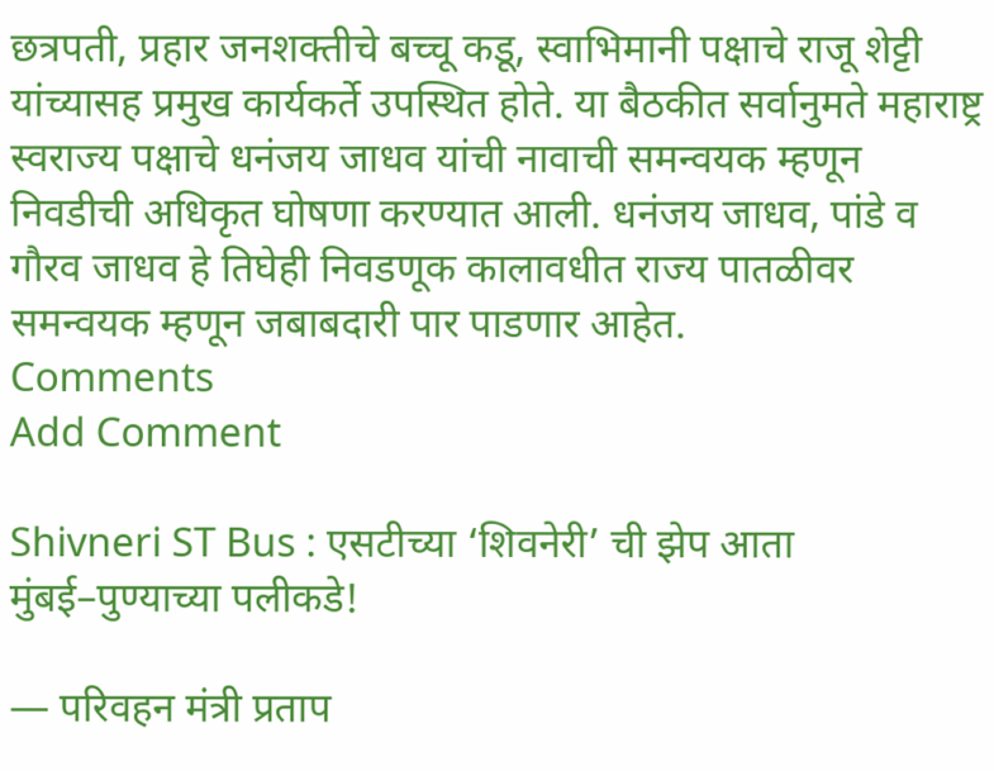छत्रपती, प्रहार जनशक्तीचे बच्चू कडू, स्वाभिमानी पक्षाचे राजू शेट्टी यांच्यासह प्रमुख कार्यकर्ते उपस्थित होते. या बैठकीत सर्वानुमते महाराष्ट्र स्वराज्य पक्षाचे धनंजय जाधव यांची नावाची समन्वयक म्हणून निवडीची अधिकृत घोषणा करण्यात आली. धनंजय जाधव, पांडे व गौरव जाधव हे तिघेही निवडणूक कालावधीत राज्य पातळीवर समन्वयक म्हणून जबाबदारी पार पाडणार आहेत.
Comments
Add Comment

Shivneri ST Bus : एसटीच्या ‘शिवनेरी’ ची झेप आता मुंबई–पुण्याच्या पलीकडे!

— परिवहन मंत्री प्रताप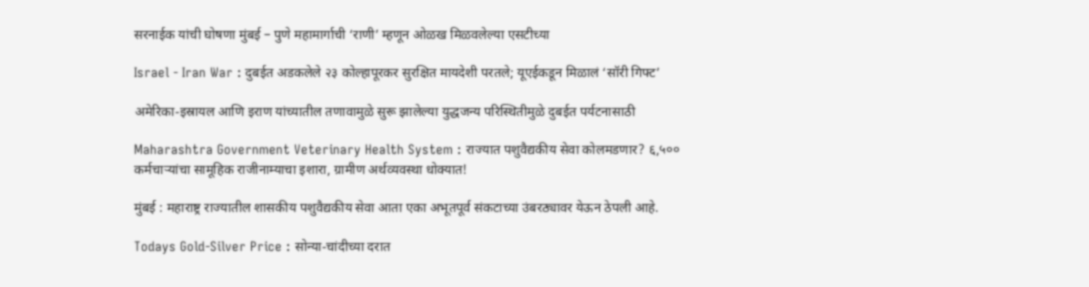सरनाईक यांची घोषणा मुंबई – पुणे महामार्गाची ‘राणी’ म्हणून ओळख मिळवलेल्या एसटीच्या

Israel - Iran War : दुबईत अडकलेले २३ कोल्हापूरकर सुरक्षित मायदेशी परतले; यूएईकडून मिळालं ‘सॉरी गिफ्ट’

अमेरिका-इस्रायल आणि इराण यांच्यातील तणावामुळे सुरू झालेल्या युद्धजन्य परिस्थितीमुळे दुबईत पर्यटनासाठी

Maharashtra Government Veterinary Health System : राज्यात पशुवैद्यकीय सेवा कोलमडणार? ६,५०० कर्मचाऱ्यांचा सामूहिक राजीनाम्याचा इशारा, ग्रामीण अर्थव्यवस्था धोक्यात!

मुंबई : महाराष्ट्र राज्यातील शासकीय पशुवैद्यकीय सेवा आता एका अभूतपूर्व संकटाच्या उंबरठ्यावर येऊन ठेपली आहे.

Todays Gold-Silver Price : सोन्या-चांदीच्या दरात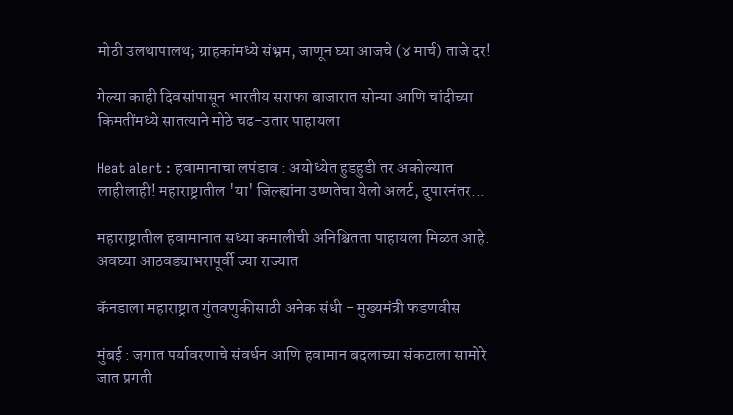मोठी उलथापालथ; ग्राहकांमध्ये संभ्रम, जाणून घ्या आजचे (४ मार्च) ताजे दर!

गेल्या काही दिवसांपासून भारतीय सराफा बाजारात सोन्या आणि चांदीच्या किमतींमध्ये सातत्याने मोठे चढ-उतार पाहायला

Heat alert : हवामानाचा लपंडाव : अयोध्येत हुडहुडी तर अकोल्यात लाहीलाही! महाराष्ट्रातील 'या' जिल्ह्यांना उष्णतेचा येलो अलर्ट, दुपारनंतर...

महाराष्ट्रातील हवामानात सध्या कमालीची अनिश्चितता पाहायला मिळत आहे. अवघ्या आठवड्याभरापूर्वी ज्या राज्यात

कॅनडाला महाराष्ट्रात गुंतवणुकीसाठी अनेक संधी - मुख्यमंत्री फडणवीस

मुंबई : जगात पर्यावरणाचे संवर्धन आणि हवामान बदलाच्या संकटाला सामोरे जात प्रगती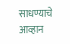साधण्याचे आव्हान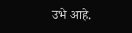उभे आहे.